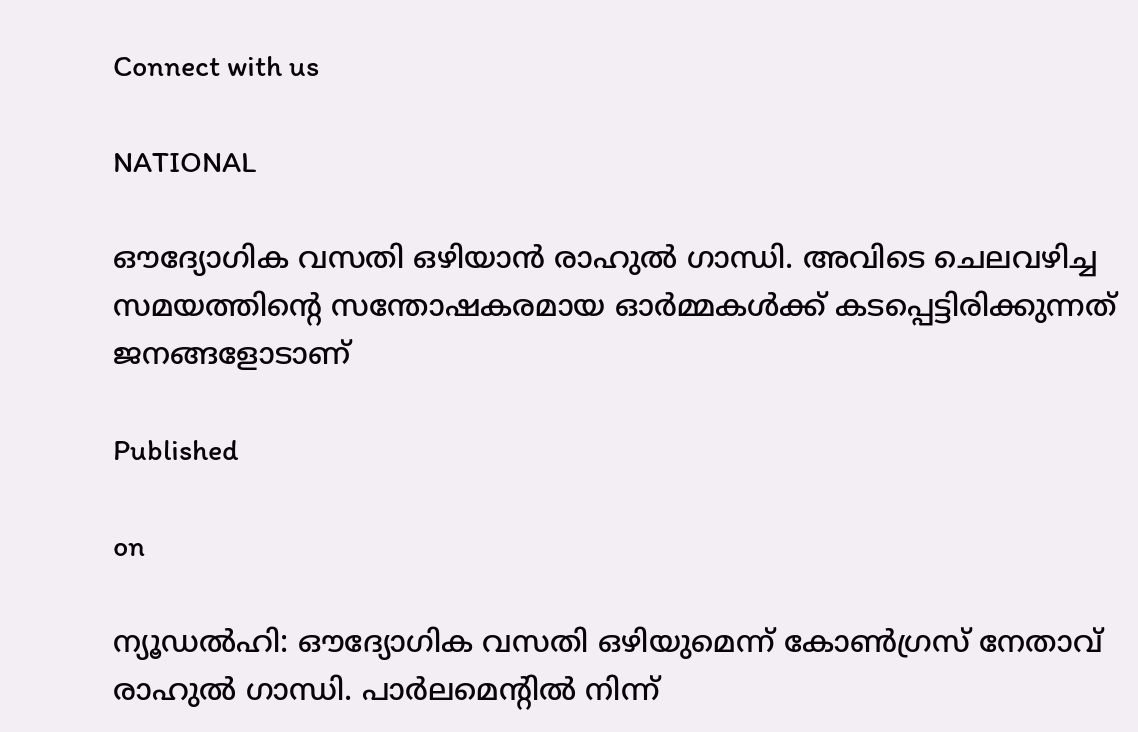Connect with us

NATIONAL

ഔദ്യോഗിക വസതി ഒഴിയാൻ രാഹുല്‍ ഗാന്ധി. അവിടെ ചെലവഴിച്ച സമയത്തിന്റെ സന്തോഷകരമായ ഓര്‍മ്മകള്‍ക്ക് കടപ്പെട്ടിരിക്കുന്നത് ജനങ്ങളോടാണ്

Published

on

ന്യൂഡല്‍ഹി: ഔദ്യോഗിക വസതി ഒഴിയുമെന്ന് കോണ്‍ഗ്രസ് നേതാവ് രാഹുല്‍ ഗാന്ധി. പാര്‍ലമെന്റില്‍ നിന്ന്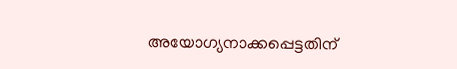അയോഗ്യനാക്കപ്പെട്ടതിന്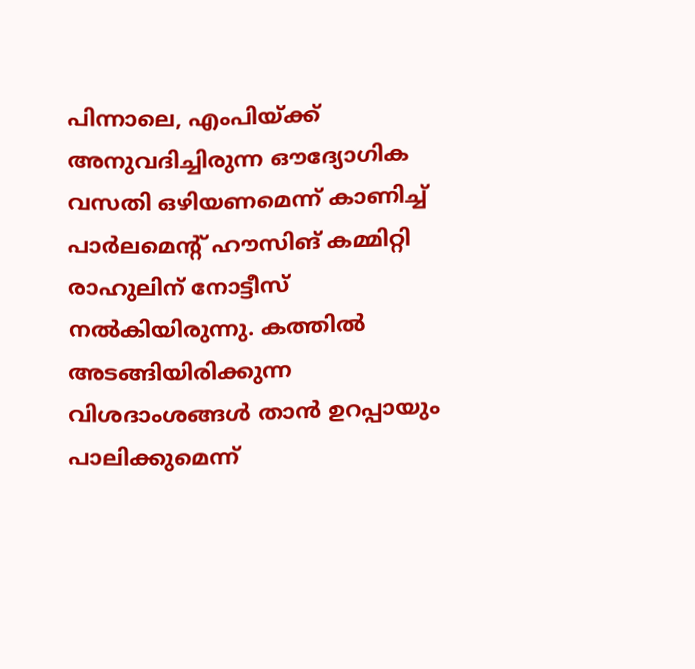പിന്നാലെ, എംപിയ്ക്ക് അനുവദിച്ചിരുന്ന ഔദ്യോഗിക വസതി ഒഴിയണമെന്ന് കാണിച്ച് പാര്‍ലമെന്റ് ഹൗസിങ് കമ്മിറ്റി രാഹുലിന് നോട്ടീസ് നല്‍കിയിരുന്നു. കത്തില്‍ അടങ്ങിയിരിക്കുന്ന വിശദാംശങ്ങള്‍ താന്‍ ഉറപ്പായും പാലിക്കുമെന്ന്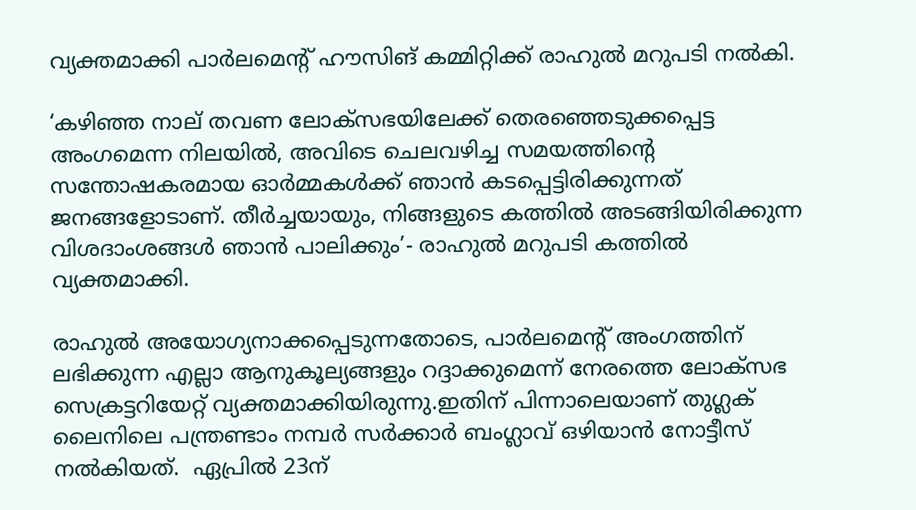വ്യക്തമാക്കി പാര്‍ലമെന്റ് ഹൗസിങ് കമ്മിറ്റിക്ക് രാഹുല്‍ മറുപടി നല്‍കി.

‘കഴിഞ്ഞ നാല് തവണ ലോക്‌സഭയിലേക്ക് തെരഞ്ഞെടുക്കപ്പെട്ട അംഗമെന്ന നിലയില്‍, അവിടെ ചെലവഴിച്ച സമയത്തിന്റെ സന്തോഷകരമായ ഓര്‍മ്മകള്‍ക്ക് ഞാന്‍ കടപ്പെട്ടിരിക്കുന്നത് ജനങ്ങളോടാണ്. തീര്‍ച്ചയായും, നിങ്ങളുടെ കത്തില്‍ അടങ്ങിയിരിക്കുന്ന വിശദാംശങ്ങള്‍ ഞാന്‍ പാലിക്കും’- രാഹുല്‍ മറുപടി കത്തില്‍ വ്യക്തമാക്കി.

രാഹുല്‍ അയോഗ്യനാക്കപ്പെടുന്നതോടെ, പാര്‍ലമെന്റ് അംഗത്തിന് ലഭിക്കുന്ന എല്ലാ ആനുകൂല്യങ്ങളും റദ്ദാക്കുമെന്ന് നേരത്തെ ലോക്‌സഭ സെക്രട്ടറിയേറ്റ് വ്യക്തമാക്കിയിരുന്നു.ഇതിന് പിന്നാലെയാണ് തുഗ്ലക് ലൈനിലെ പന്ത്രണ്ടാം നമ്പര്‍ സര്‍ക്കാര്‍ ബംഗ്ലാവ് ഒഴിയാന്‍ നോട്ടീസ് നല്‍കിയത്.  ഏപ്രില്‍ 23ന്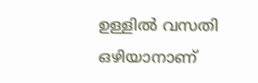ഉള്ളില്‍ വസതി ഒഴിയാനാണ്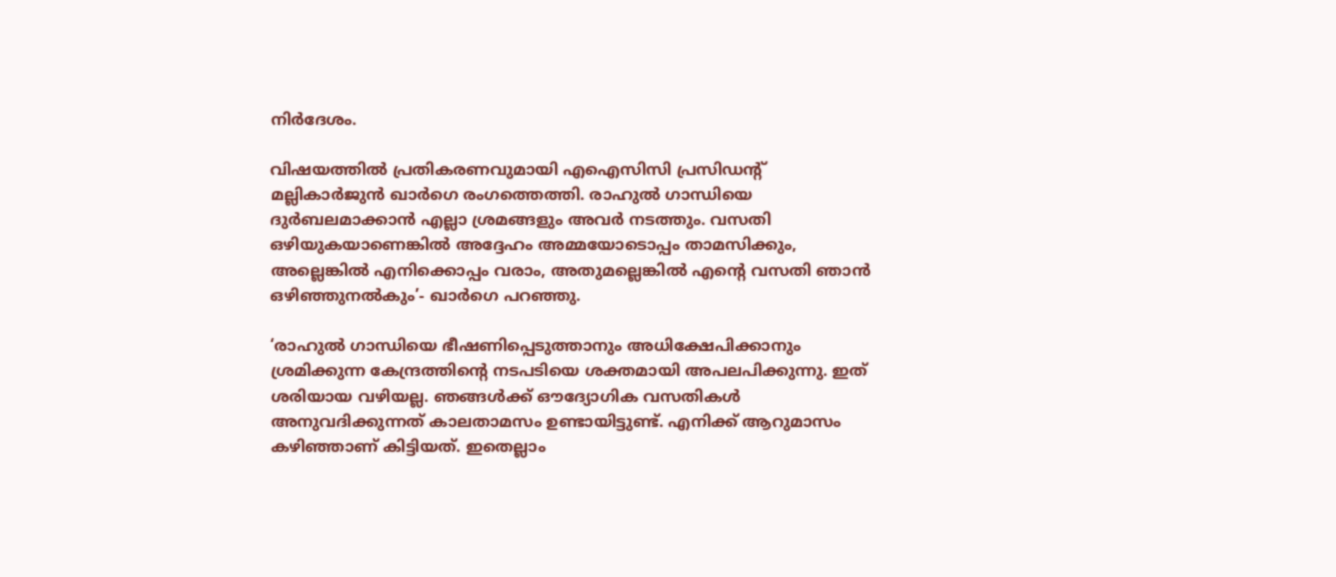നിര്‍ദേശം.

വിഷയത്തില്‍ പ്രതികരണവുമായി എഐസിസി പ്രസിഡന്റ് മല്ലികാര്‍ജുന്‍ ഖാര്‍ഗെ രംഗത്തെത്തി. രാഹുല്‍ ഗാന്ധിയെ ദുര്‍ബലമാക്കാന്‍ എല്ലാ ശ്രമങ്ങളും അവര്‍ നടത്തും. വസതി ഒഴിയുകയാണെങ്കില്‍ അദ്ദേഹം അമ്മയോടൊപ്പം താമസിക്കും, അല്ലെങ്കില്‍ എനിക്കൊപ്പം വരാം, അതുമല്ലെങ്കില്‍ എന്റെ വസതി ഞാന്‍ ഒഴിഞ്ഞുനല്‍കും’- ഖാര്‍ഗെ പറഞ്ഞു.

‘രാഹുല്‍ ഗാന്ധിയെ ഭീഷണിപ്പെടുത്താനും അധിക്ഷേപിക്കാനും ശ്രമിക്കുന്ന കേന്ദ്രത്തിന്റെ നടപടിയെ ശക്തമായി അപലപിക്കുന്നു. ഇത് ശരിയായ വഴിയല്ല. ഞങ്ങള്‍ക്ക് ഔദ്യോഗിക വസതികള്‍ അനുവദിക്കുന്നത് കാലതാമസം ഉണ്ടായിട്ടുണ്ട്. എനിക്ക് ആറുമാസം കഴിഞ്ഞാണ് കിട്ടിയത്. ഇതെല്ലാം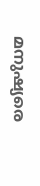മനുഷ്യരെ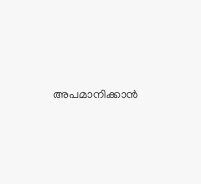അപമാനിക്കാന്‍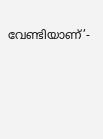വേണ്ടിയാണ്’-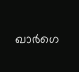ഖാര്‍ഗെ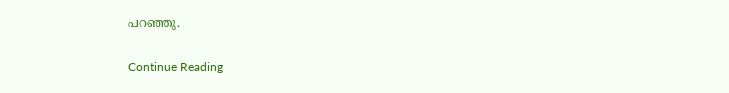പറഞ്ഞു.

Continue Reading